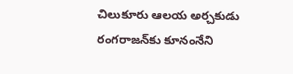చిలుకూరు ఆలయ అర్చకుడు రంగరాజన్‌కు కూనంనేని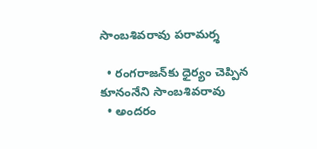సాంబశివరావు పరామర్శ

  • రంగరాజన్‌కు ధైర్యం చెప్పిన కూనంనేని సాంబశివరావు
  • అందరం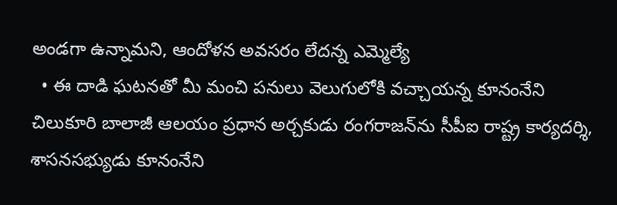అండగా ఉన్నామని, ఆందోళన అవసరం లేదన్న ఎమ్మెల్యే
  • ఈ దాడి ఘటనతో మీ మంచి పనులు వెలుగులోకి వచ్చాయన్న కూనంనేని
చిలుకూరి బాలాజీ ఆలయం ప్రధాన అర్చకుడు రంగరాజన్‌ను సీపీఐ రాష్ట్ర కార్యదర్శి, శాసనసభ్యుడు కూనంనేని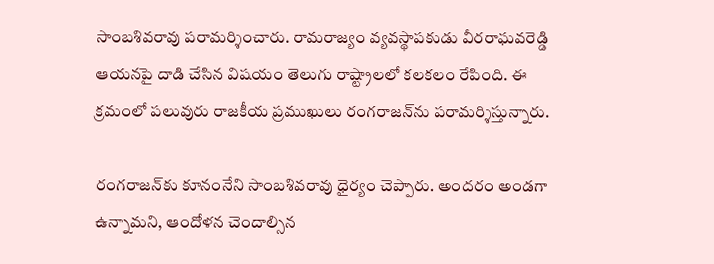సాంబశివరావు పరామర్శించారు. రామరాజ్యం వ్యవస్థాపకుడు వీరరాఘవరెడ్డి ఆయనపై దాడి చేసిన విషయం తెలుగు రాష్ట్రాలలో కలకలం రేపింది. ఈ క్రమంలో పలువురు రాజకీయ ప్రముఖులు రంగరాజన్‌ను పరామర్శిస్తున్నారు.

రంగరాజన్‌కు కూనంనేని సాంబశివరావు ధైర్యం చెప్పారు. అందరం అండగా ఉన్నామని, ఆందోళన చెందాల్సిన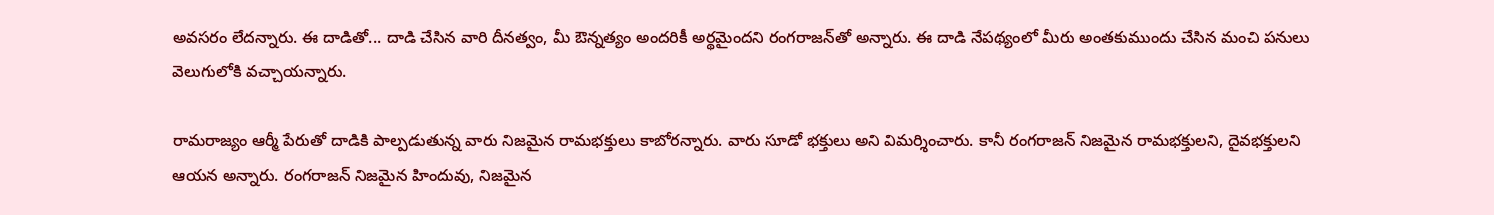అవసరం లేదన్నారు. ఈ దాడితో... దాడి చేసిన వారి దీనత్వం, మీ ఔన్నత్యం అందరికీ అర్థమైందని రంగరాజన్‌తో అన్నారు. ఈ దాడి నేపథ్యంలో మీరు అంతకుముందు చేసిన మంచి పనులు వెలుగులోకి వచ్చాయన్నారు.

రామరాజ్యం ఆర్మీ పేరుతో దాడికి పాల్పడుతున్న వారు నిజమైన రామభక్తులు కాబోరన్నారు. వారు సూడో భక్తులు అని విమర్శించారు. కానీ రంగరాజన్ నిజమైన రామభక్తులని, దైవభక్తులని ఆయన అన్నారు. రంగరాజన్ నిజమైన హిందువు, నిజమైన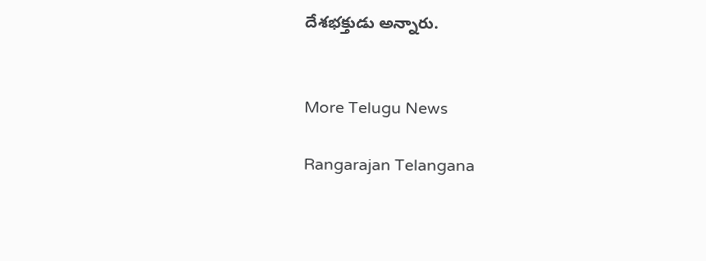దేశభక్తుడు అన్నారు.


More Telugu News

Rangarajan Telangana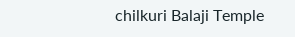chilkuri Balaji Temple